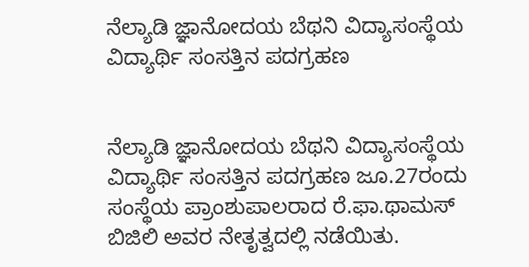ನೆಲ್ಯಾಡಿ ಜ್ಞಾನೋದಯ ಬೆಥನಿ ವಿದ್ಯಾಸಂಸ್ಥೆಯ ವಿದ್ಯಾರ್ಥಿ ಸಂಸತ್ತಿನ ಪದಗ್ರಹಣ


ನೆಲ್ಯಾಡಿ ಜ್ಞಾನೋದಯ ಬೆಥನಿ ವಿದ್ಯಾಸಂಸ್ಥೆಯ ವಿದ್ಯಾರ್ಥಿ ಸಂಸತ್ತಿನ ಪದಗ್ರಹಣ ಜೂ.27ರಂದು ಸಂಸ್ಥೆಯ ಪ್ರಾಂಶುಪಾಲರಾದ ರೆ.ಫಾ.ಥಾಮಸ್ ಬಿಜಿಲಿ ಅವರ ನೇತೃತ್ವದಲ್ಲಿ ನಡೆಯಿತು.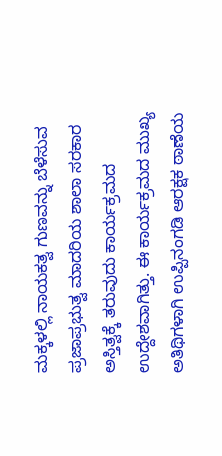ಮಕ್ಕಳಲ್ಲಿ ನಾಯಕತ್ವ ಗುಣವನ್ನು ಬೆಳೆಸುವ ಪ್ರಜಾಪ್ರಭುತ್ವ ಮಾದರಿಯ ಶಾಲಾ ಸರಕಾರ ಅಸ್ತಿತ್ವಕ್ಕೆ ತರುವುದು ಕಾರ್ಯಕ್ರಮದ ಉದ್ದೇಶವಾಗಿತ್ತು. ಈ ಕಾರ್ಯಕ್ರಮದ ಮುಖ್ಯ ಅತಿಥಿಗಳಾಗಿ ಉಪ್ಪಿನಂಗಡಿ ಆರಕ್ಷಕ ಠಾಣೆಯ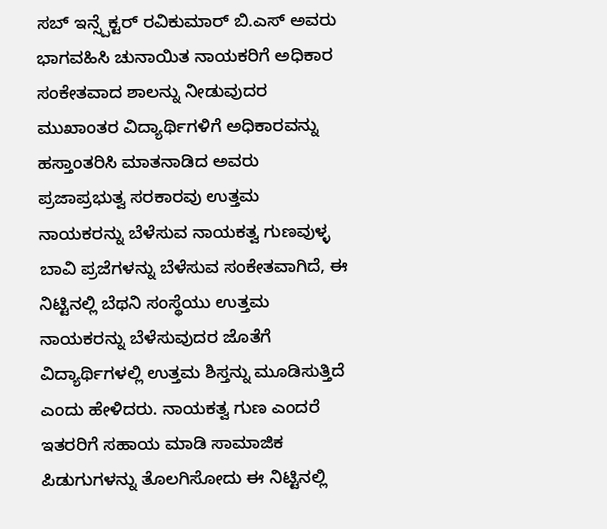ಸಬ್ ಇನ್ಸ್ಪೆಕ್ಟರ್ ರವಿಕುಮಾರ್ ಬಿ.ಎಸ್ ಅವರು ಭಾಗವಹಿಸಿ ಚುನಾಯಿತ ನಾಯಕರಿಗೆ ಅಧಿಕಾರ ಸಂಕೇತವಾದ ಶಾಲನ್ನು ನೀಡುವುದರ ಮುಖಾಂತರ ವಿದ್ಯಾರ್ಥಿಗಳಿಗೆ ಅಧಿಕಾರವನ್ನು ಹಸ್ತಾಂತರಿಸಿ ಮಾತನಾಡಿದ ಅವರು ಪ್ರಜಾಪ್ರಭುತ್ವ ಸರಕಾರವು ಉತ್ತಮ ನಾಯಕರನ್ನು ಬೆಳೆಸುವ ನಾಯಕತ್ವ ಗುಣವುಳ್ಳ ಬಾವಿ ಪ್ರಜೆಗಳನ್ನು ಬೆಳೆಸುವ ಸಂಕೇತವಾಗಿದೆ, ಈ ನಿಟ್ಟಿನಲ್ಲಿ ಬೆಥನಿ ಸಂಸ್ಥೆಯು ಉತ್ತಮ ನಾಯಕರನ್ನು ಬೆಳೆಸುವುದರ ಜೊತೆಗೆ ವಿದ್ಯಾರ್ಥಿಗಳಲ್ಲಿ ಉತ್ತಮ ಶಿಸ್ತನ್ನು ಮೂಡಿಸುತ್ತಿದೆ ಎಂದು ಹೇಳಿದರು. ನಾಯಕತ್ವ ಗುಣ ಎಂದರೆ ಇತರರಿಗೆ ಸಹಾಯ ಮಾಡಿ ಸಾಮಾಜಿಕ ಪಿಡುಗುಗಳನ್ನು ತೊಲಗಿಸೋದು ಈ ನಿಟ್ಟಿನಲ್ಲಿ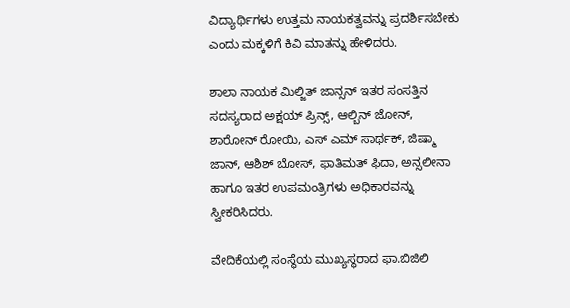ವಿದ್ಯಾರ್ಥಿಗಳು ಉತ್ತಮ ನಾಯಕತ್ವವನ್ನು ಪ್ರದರ್ಶಿಸಬೇಕು ಎಂದು ಮಕ್ಕಳಿಗೆ ಕಿವಿ ಮಾತನ್ನು ಹೇಳಿದರು.

ಶಾಲಾ ನಾಯಕ ಮಿಲ್ಜಿತ್ ಜಾನ್ಸನ್ ಇತರ ಸಂಸತ್ತಿನ ಸದಸ್ಯರಾದ ಅಕ್ಷಯ್ ಪ್ರಿನ್ಸ್, ಆಲ್ಬಿನ್ ಜೋನ್, ಶಾರೋನ್ ರೋಯಿ, ಎಸ್ ಎಮ್ ಸಾರ್ಥಕ್, ಜಿಷ್ಮಾ ಜಾನ್, ಆಶಿಶ್ ಬೋಸ್, ಫಾತಿಮತ್ ಫಿದಾ, ಅನ್ಸಲೀನಾ ಹಾಗೂ ಇತರ ಉಪಮಂತ್ರಿಗಳು ಅಧಿಕಾರವನ್ನು ಸ್ವೀಕರಿಸಿದರು.

ವೇದಿಕೆಯಲ್ಲಿ ಸಂಸ್ಥೆಯ ಮುಖ್ಯಸ್ಥರಾದ ಫಾ.ಬಿಜಿಲಿ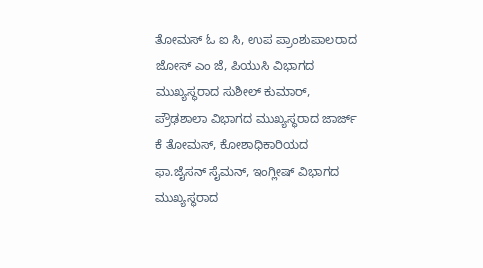ತೋಮಸ್ ಓ ಐ ಸಿ, ಉಪ ಪ್ರಾಂಶುಪಾಲರಾದ ಜೋಸ್ ಎಂ ಜೆ, ಪಿಯುಸಿ ವಿಭಾಗದ ಮುಖ್ಯಸ್ಥರಾದ ಸುಶೀಲ್ ಕುಮಾರ್, ಪ್ರೌಢಶಾಲಾ ವಿಭಾಗದ ಮುಖ್ಯಸ್ಥರಾದ ಜಾರ್ಜ್ ಕೆ ತೋಮಸ್, ಕೋಶಾಧಿಕಾರಿಯದ ಫಾ.ಜೈಸನ್ ಸೈಮನ್, ಇಂಗ್ಲೀಷ್ ವಿಭಾಗದ ಮುಖ್ಯಸ್ಥರಾದ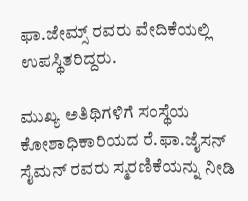ಫಾ.ಜೇಮ್ಸ್ ರವರು ವೇದಿಕೆಯಲ್ಲಿ ಉಪಸ್ಥಿತರಿದ್ದರು.

ಮುಖ್ಯ ಅತಿಥಿಗಳಿಗೆ ಸಂಸ್ಥೆಯ ಕೋಶಾಧಿಕಾರಿಯದ ರೆ.ಫಾ.ಜೈಸನ್ ಸೈಮನ್ ರವರು ಸ್ಮರಣಿಕೆಯನ್ನು ನೀಡಿ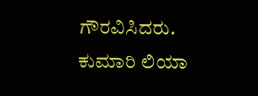ಗೌರವಿಸಿದರು.
ಕುಮಾರಿ ಲಿಯಾ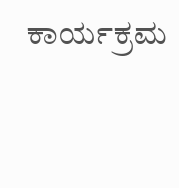ಕಾರ್ಯಕ್ರಮ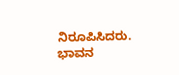ನಿರೂಪಿಸಿದರು. ಭಾವನ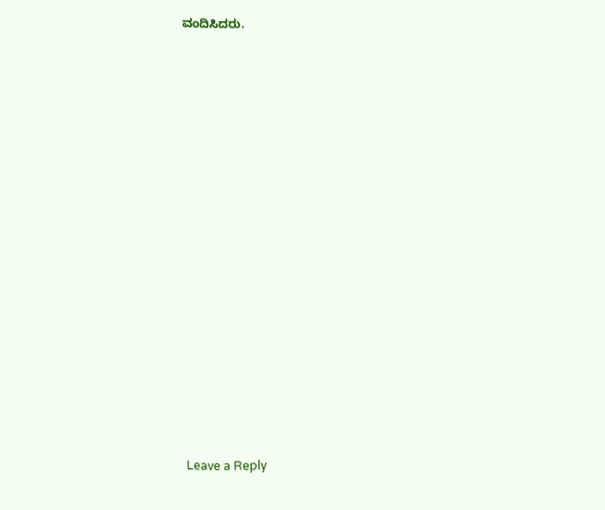ವಂದಿಸಿದರು.

















Leave a Reply